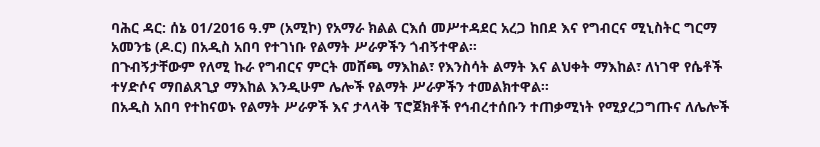ባሕር ዳር: ሰኔ 01/2016 ዓ.ም (አሚኮ) የአማራ ክልል ርእሰ መሥተዳደር አረጋ ከበደ እና የግብርና ሚኒስትር ግርማ አመንቴ (ዶ.ር) በአዲስ አበባ የተገነቡ የልማት ሥራዎችን ጎብኝተዋል፡፡
በጉብኝታቸውም የለሚ ኩራ የግብርና ምርት መሸጫ ማእከል፣ የእንስሳት ልማት እና ልህቀት ማእከል፣ ለነገዋ የሴቶች ተሃድሶና ማበልጸጊያ ማእከል እንዲሁም ሌሎች የልማት ሥራዎችን ተመልክተዋል፡፡
በአዲስ አበባ የተከናወኑ የልማት ሥራዎች እና ታላላቅ ፕሮጀክቶች የኅብረተሰቡን ተጠቃሚነት የሚያረጋግጡና ለሌሎች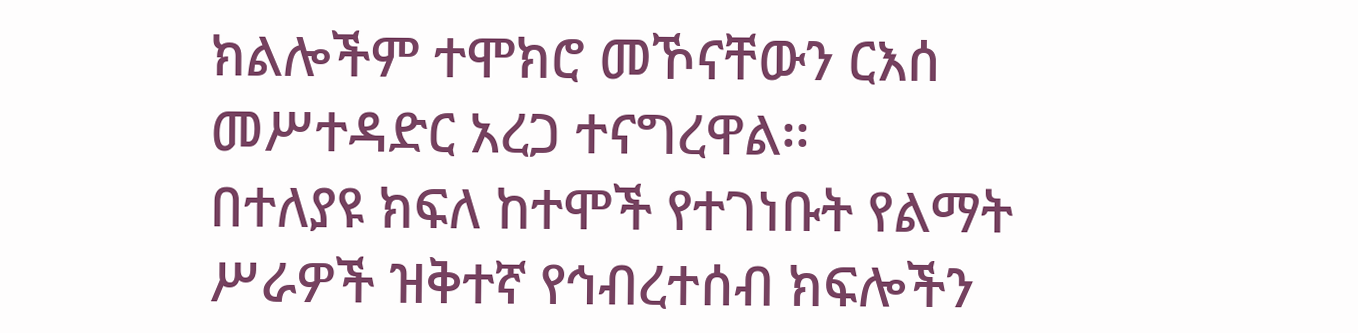ክልሎችም ተሞክሮ መኾናቸውን ርእሰ መሥተዳድር አረጋ ተናግረዋል፡፡
በተለያዩ ክፍለ ከተሞች የተገነቡት የልማት ሥራዎች ዝቅተኛ የኅብረተሰብ ክፍሎችን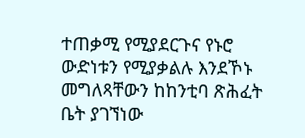ተጠቃሚ የሚያደርጉና የኑሮ ውድነቱን የሚያቃልሉ እንደኾኑ መግለጻቸውን ከከንቲባ ጽሕፈት ቤት ያገኘነው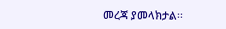መረጃ ያመላክታል፡፡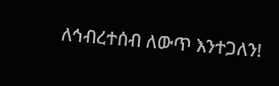ለኅብረተሰብ ለውጥ እንተጋለን!